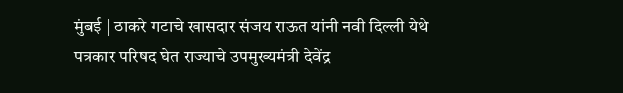मुंबई | ठाकरे गटाचे खासदार संजय राऊत यांनी नवी दिल्ली येथे पत्रकार परिषद घेत राज्याचे उपमुख्यमंत्री देवेंद्र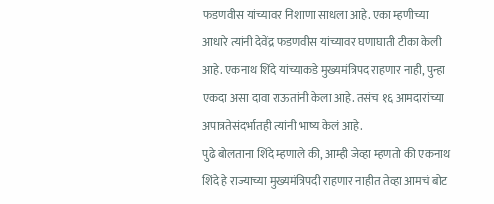फडणवीस यांच्यावर निशाणा साधला आहे. एका म्हणीच्या आधारे त्यांनी देवेंद्र फडणवीस यांच्यावर घणाघाती टीका केली आहे. एकनाथ शिंदे यांच्याकडे मुख्यमंत्रिपद राहणार नाही, पुन्हा एकदा असा दावा राऊतांनी केला आहे. तसंच १६ आमदारांच्या अपात्रतेसंदर्भातही त्यांनी भाष्य केलं आहे.
पुढे बोलताना शिंदे म्हणाले की, आम्ही जेव्हा म्हणतो की एकनाथ शिंदे हे राज्याच्या मुख्यमंत्रिपदी राहणार नाहीत तेव्हा आमचं बोट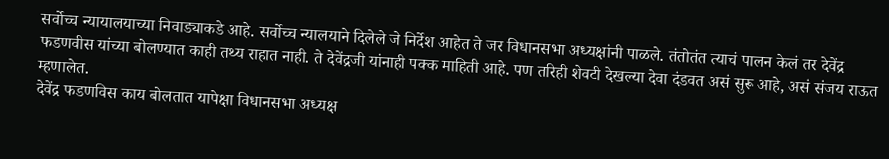सर्वोच्च न्यायालयाच्या निवाड्याकडे आहे. सर्वोच्च न्यालयाने दिलेले जे निर्देश आहेत ते जर विधानसभा अध्यक्षांनी पाळले. तंतोतंत त्याचं पालन केलं तर देवेंद्र फडणवीस यांच्या बोलण्यात काही तथ्य राहात नाही. ते देवेंद्रजी यांनाही पक्क माहिती आहे. पण तरिही शेवटी देखल्या देवा दंडवत असं सुरू आहे, असं संजय राऊत म्हणालेत.
देवेंद्र फडणविस काय बोलतात यापेक्षा विधानसभा अध्यक्ष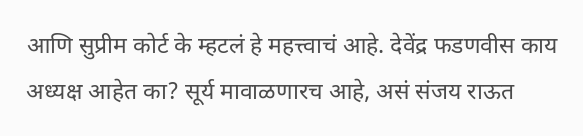आणि सुप्रीम कोर्ट के म्हटलं हे महत्त्वाचं आहे. देवेंद्र फडणवीस काय अध्यक्ष आहेत का? सूर्य मावाळणारच आहे, असं संजय राऊत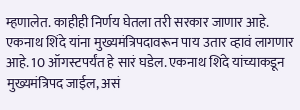म्हणालेत. काहीही निर्णय घेतला तरी सरकार जाणार आहे. एकनाथ शिंदे यांना मुख्यमंत्रिपदावरून पाय उतार व्हावं लागणार आहे. 10 ऑगस्टपर्यंत हे सारं घडेल. एकनाथ शिंदे यांच्याकडून मुख्यमंत्रिपद जाईल, असं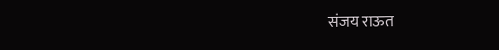संजय राऊत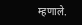म्हणाले.